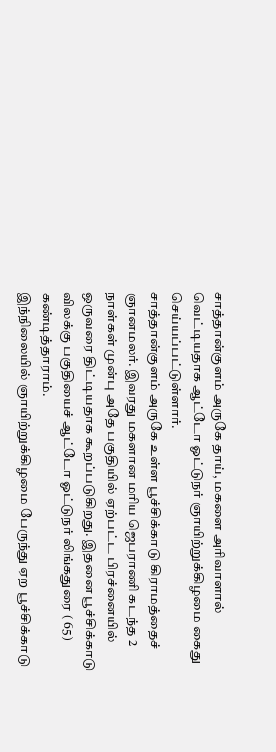சாத்தான்குளம் அருகே தாய், மகளை அரிவாளால் வெட்டியதாக ஆட்டோ ஓட்டுநர் ஞாயிற்றுக்கிழமை கைது செய்யப்பட்டுள்ளார்.
சாத்தான்குளம் அருகே உள்ள பூச்சிக்காடு கிராமத்தைச் ஞானமலர். இவரது மகளான மரிய ஜெபராணி கடந்த 2 நாள்கள் முன்பு அதே பகுதியில் ஏற்பட்ட பிரச்னையில் ஒருவரை திட்டியதாக கூறப்படுகிறது. இதனை பூச்சிக்காடு விலக்கு பகுதியைச் ஆட்டோ ஓட்டுநர் லிங்கதுரை ( 65) கண்டித்தாராம்.
இந்நிலையில் ஞாயிற்றுக்கிழமை பேருந்து ஏற பூச்சிக்காடு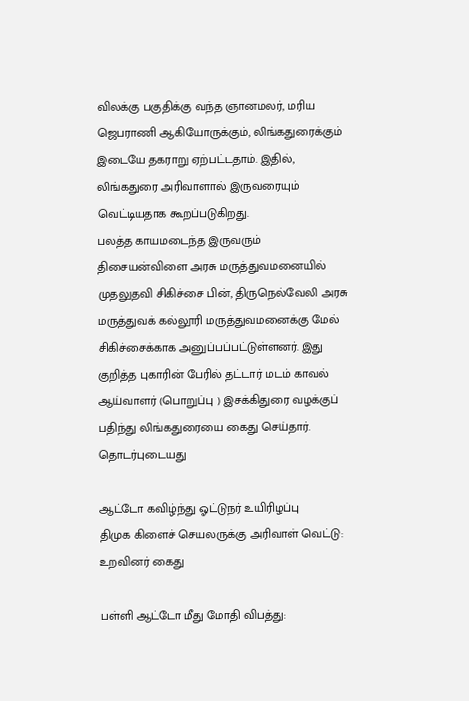விலக்கு பகுதிக்கு வந்த ஞானமலர், மரிய ஜெபராணி ஆகியோருக்கும், லிங்கதுரைக்கும் இடையே தகராறு ஏற்பட்டதாம். இதில், லிங்கதுரை அரிவாளால் இருவரையும் வெட்டியதாக கூறப்படுகிறது.
பலத்த காயமடைந்த இருவரும் திசையன்விளை அரசு மருத்துவமனையில் முதலுதவி சிகிச்சை பின், திருநெல்வேலி அரசு மருத்துவக் கல்லூரி மருத்துவமனைக்கு மேல் சிகிச்சைக்காக அனுப்பப்பட்டுள்ளனர். இது குறித்த புகாரின் பேரில் தட்டார் மடம் காவல் ஆய்வாளர் (பொறுப்பு ) இசக்கிதுரை வழக்குப் பதிந்து லிங்கதுரையை கைது செய்தார்.
தொடர்புடையது

ஆட்டோ கவிழ்ந்து ஓட்டுநர் உயிரிழப்பு
திமுக கிளைச் செயலருக்கு அரிவாள் வெட்டு: உறவினர் கைது

பள்ளி ஆட்டோ மீது மோதி விபத்து: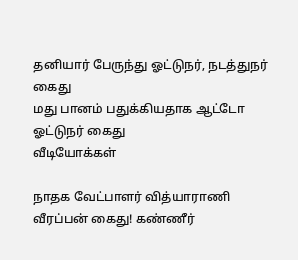தனியார் பேருந்து ஓட்டுநர், நடத்துநர் கைது
மது பானம் பதுக்கியதாக ஆட்டோ ஓட்டுநர் கைது
வீடியோக்கள்

நாதக வேட்பாளர் வித்யாராணி வீரப்பன் கைது! கண்ணீர்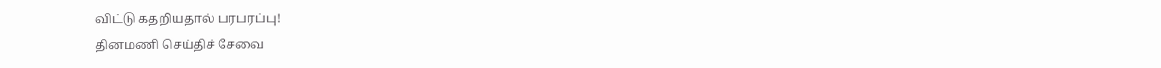விட்டு கதறியதால் பரபரப்பு!
தினமணி செய்திச் சேவை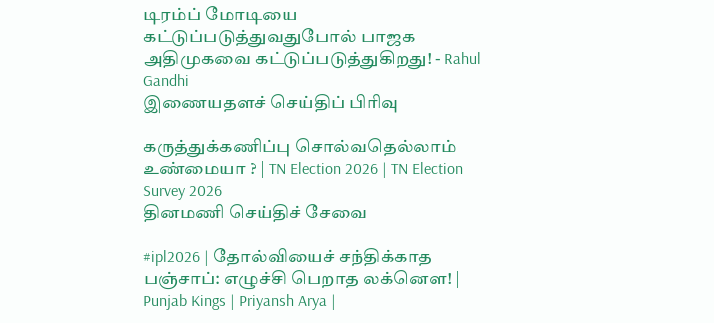டிரம்ப் மோடியை கட்டுப்படுத்துவதுபோல் பாஜக அதிமுகவை கட்டுப்படுத்துகிறது! - Rahul Gandhi
இணையதளச் செய்திப் பிரிவு

கருத்துக்கணிப்பு சொல்வதெல்லாம் உண்மையா ? | TN Election 2026 | TN Election Survey 2026
தினமணி செய்திச் சேவை

#ipl2026 | தோல்வியைச் சந்திக்காத பஞ்சாப்: எழுச்சி பெறாத லக்னௌ! | Punjab Kings | Priyansh Arya |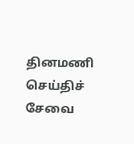தினமணி செய்திச் சேவை